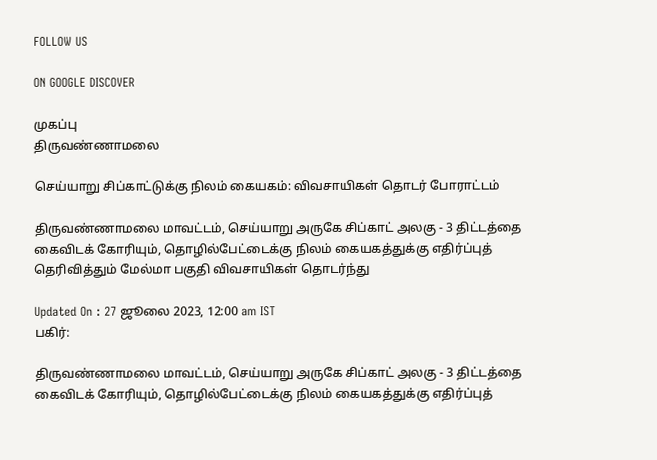FOLLOW US

ON GOOGLE DISCOVER

முகப்பு
திருவண்ணாமலை

செய்யாறு சிப்காட்டுக்கு நிலம் கையகம்: விவசாயிகள் தொடர் போராட்டம்

திருவண்ணாமலை மாவட்டம், செய்யாறு அருகே சிப்காட் அலகு - 3 திட்டத்தை கைவிடக் கோரியும், தொழில்பேட்டைக்கு நிலம் கையகத்துக்கு எதிர்ப்புத் தெரிவித்தும் மேல்மா பகுதி விவசாயிகள் தொடர்ந்து

Updated On : 27 ஜூலை 2023, 12:00 am IST
பகிர்:

திருவண்ணாமலை மாவட்டம், செய்யாறு அருகே சிப்காட் அலகு - 3 திட்டத்தை கைவிடக் கோரியும், தொழில்பேட்டைக்கு நிலம் கையகத்துக்கு எதிர்ப்புத்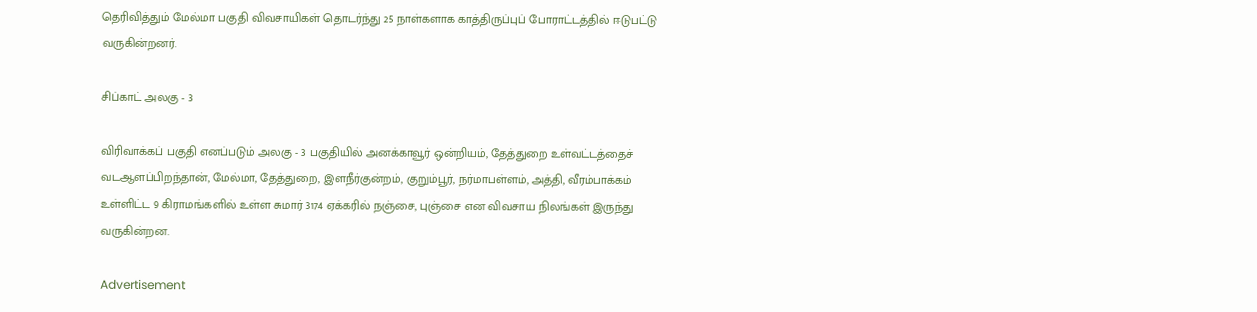தெரிவித்தும் மேல்மா பகுதி விவசாயிகள் தொடர்ந்து 25 நாள்களாக காத்திருப்புப் போராட்டத்தில் ஈடுபட்டு வருகின்றனர்.

சிப்காட் அலகு - 3

விரிவாக்கப் பகுதி எனப்படும் அலகு - 3 பகுதியில் அனக்காவூர் ஒன்றியம், தேத்துறை உள்வட்டத்தைச் வடஆளப்பிறந்தான், மேல்மா, தேத்துறை, இளநீர்குன்றம், குறும்பூர், நர்மாபள்ளம், அத்தி, வீரம்பாக்கம் உள்ளிட்ட 9 கிராமங்களில் உள்ள சுமார் 3174 ஏக்கரில் நஞ்சை, புஞ்சை என விவசாய நிலங்கள் இருந்து வருகின்றன.

Advertisement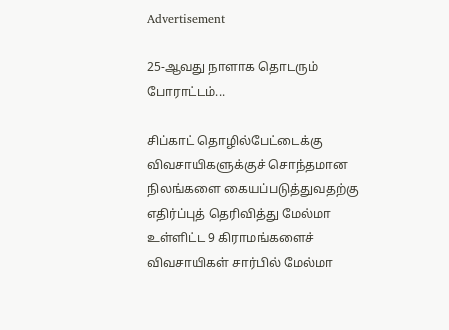Advertisement

25-ஆவது நாளாக தொடரும் போராட்டம்...

சிப்காட் தொழில்பேட்டைக்கு விவசாயிகளுக்குச் சொந்தமான நிலங்களை கையப்படுத்துவதற்கு எதிர்ப்புத் தெரிவித்து மேல்மா உள்ளிட்ட 9 கிராமங்களைச் விவசாயிகள் சார்பில் மேல்மா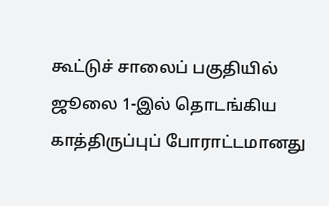கூட்டுச் சாலைப் பகுதியில் ஜூலை 1-இல் தொடங்கிய காத்திருப்புப் போராட்டமானது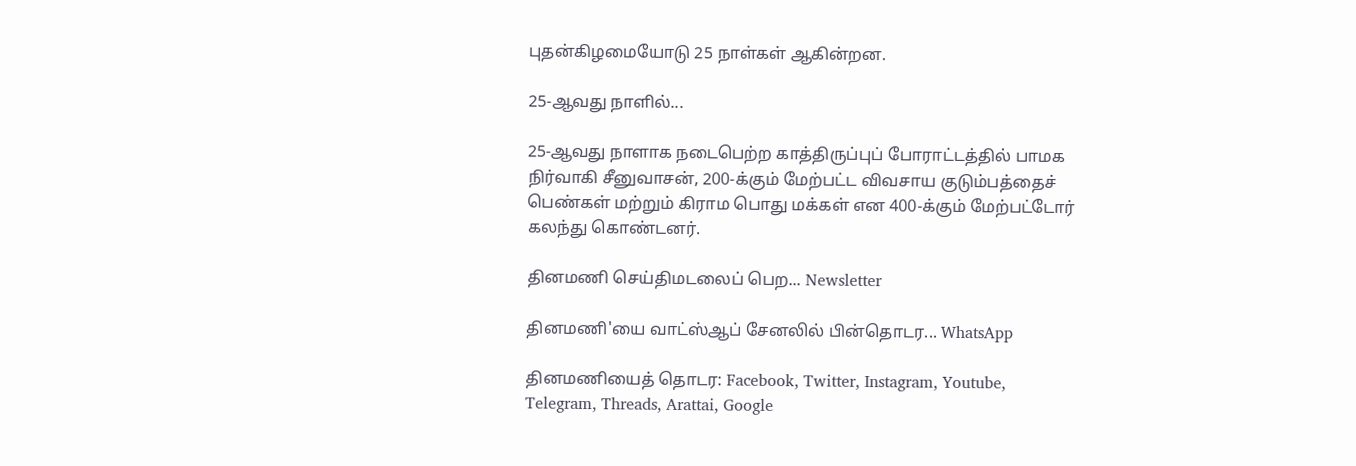புதன்கிழமையோடு 25 நாள்கள் ஆகின்றன.

25-ஆவது நாளில்...

25-ஆவது நாளாக நடைபெற்ற காத்திருப்புப் போராட்டத்தில் பாமக நிர்வாகி சீனுவாசன், 200-க்கும் மேற்பட்ட விவசாய குடும்பத்தைச் பெண்கள் மற்றும் கிராம பொது மக்கள் என 400-க்கும் மேற்பட்டோர் கலந்து கொண்டனர்.

தினமணி செய்திமடலைப் பெற... Newsletter

தினமணி'யை வாட்ஸ்ஆப் சேனலில் பின்தொடர... WhatsApp

தினமணியைத் தொடர: Facebook, Twitter, Instagram, Youtube, Telegram, Threads, Arattai, Google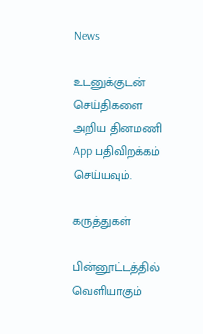News

உடனுக்குடன் செய்திகளை அறிய தினமணி App பதிவிறக்கம் செய்யவும்.

கருத்துகள்

பின்னூட்டத்தில் வெளியாகும்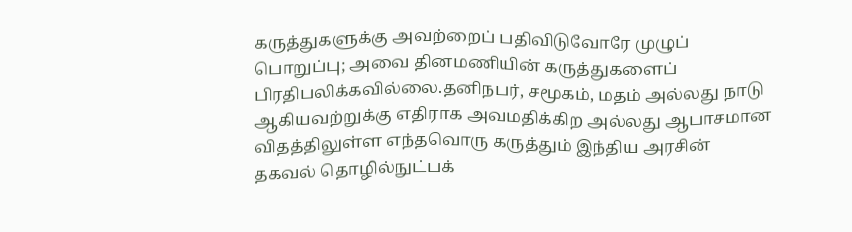கருத்துகளுக்கு அவற்றைப் பதிவிடுவோரே முழுப் பொறுப்பு; அவை தினமணியின் கருத்துகளைப் பிரதிபலிக்கவில்லை.தனிநபர், சமூகம், மதம் அல்லது நாடு ஆகியவற்றுக்கு எதிராக அவமதிக்கிற அல்லது ஆபாசமான விதத்திலுள்ள எந்தவொரு கருத்தும் இந்திய அரசின் தகவல் தொழில்நுட்பக்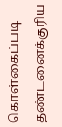கொள்கைப்படி தண்டனைக்குரிய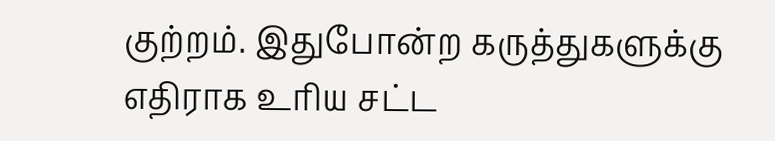குற்றம். இதுபோன்ற கருத்துகளுக்கு எதிராக உரிய சட்ட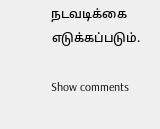நடவடிக்கை எடுக்கப்படும்.

Show comments